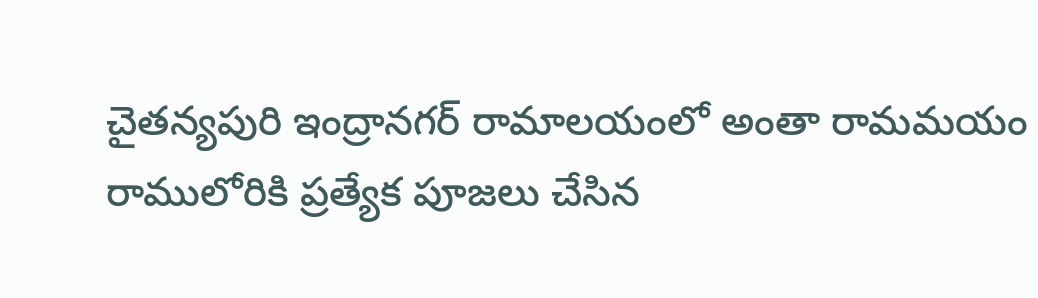చైతన్యపురి ఇంద్రానగర్ రామాలయంలో అంతా రామమయం
రాములోరికి ప్రత్యేక పూజలు చేసిన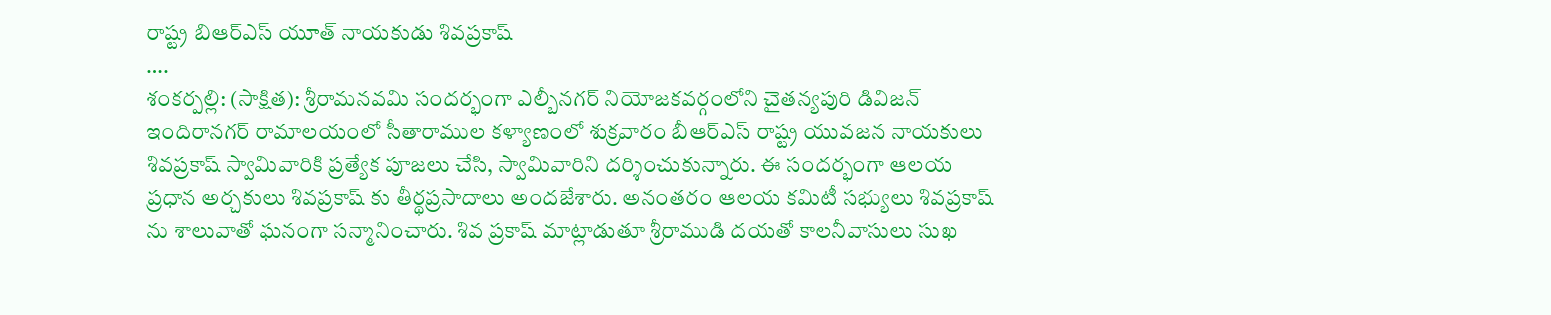రాష్ట్ర బిఆర్ఎస్ యూత్ నాయకుడు శివప్రకాష్
….
శంకర్పల్లి: (సాక్షిత): శ్రీరామనవమి సందర్భంగా ఎల్బీనగర్ నియోజకవర్గంలోని చైతన్యపురి డివిజన్ ఇందిరానగర్ రామాలయంలో సీతారాముల కళ్యాణంలో శుక్రవారం బీఆర్ఎస్ రాష్ట్ర యువజన నాయకులు శివప్రకాష్ స్వామివారికి ప్రత్యేక పూజలు చేసి, స్వామివారిని దర్శించుకున్నారు. ఈ సందర్భంగా ఆలయ ప్రధాన అర్చకులు శివప్రకాష్ కు తీర్థప్రసాదాలు అందజేశారు. అనంతరం ఆలయ కమిటీ సభ్యులు శివప్రకాష్ ను శాలువాతో ఘనంగా సన్మానించారు. శివ ప్రకాష్ మాట్లాడుతూ శ్రీరాముడి దయతో కాలనీవాసులు సుఖ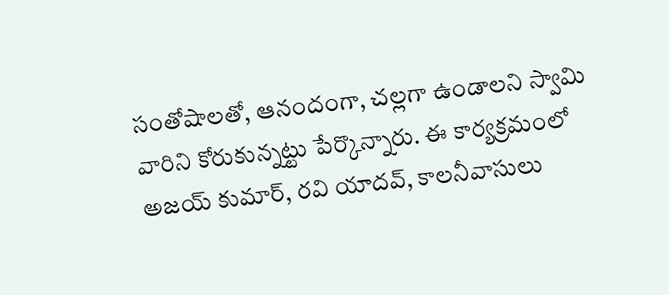సంతోషాలతో, ఆనందంగా, చల్లగా ఉండాలని స్వామి వారిని కోరుకున్నట్టు పేర్కొన్నారు. ఈ కార్యక్రమంలో అజయ్ కుమార్, రవి యాదవ్, కాలనీవాసులు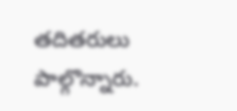తదితరులు పాల్గొన్నారు.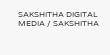SAKSHITHA DIGITAL MEDIA / SAKSHITHA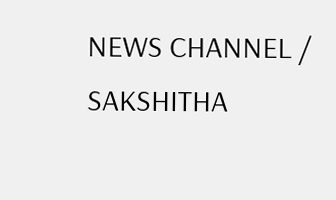NEWS CHANNEL / SAKSHITHA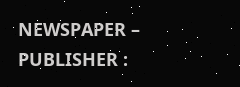NEWSPAPER – PUBLISHER :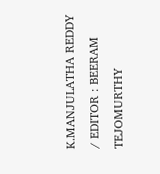K.MANJULATHA REDDY / EDITOR : BEERAM TEJOMURTHY